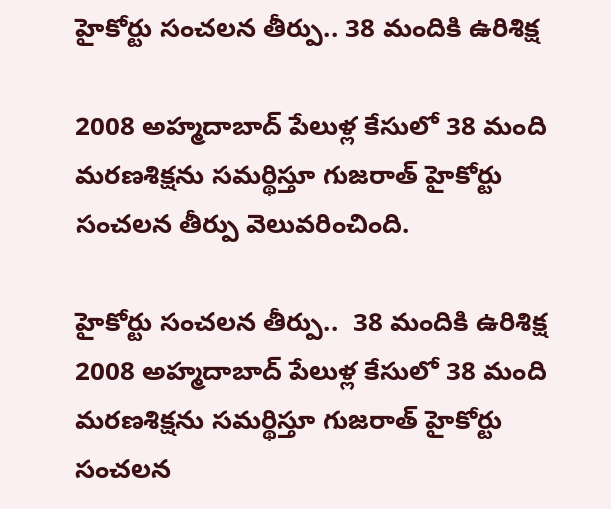హైకోర్టు సంచలన తీర్పు.. 38 మందికి ఉరిశిక్ష

2008 అహ్మదాబాద్ పేలుళ్ల కేసులో 38 మంది మరణశిక్షను సమర్థిస్తూ గుజరాత్ హైకోర్టు సంచలన తీర్పు వెలువరించింది.

హైకోర్టు సంచలన తీర్పు..  38 మందికి ఉరిశిక్ష
2008 అహ్మదాబాద్ పేలుళ్ల కేసులో 38 మంది మరణశిక్షను సమర్థిస్తూ గుజరాత్ హైకోర్టు సంచలన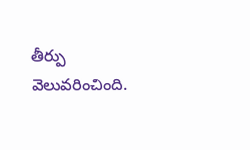తీర్పు వెలువరించింది.